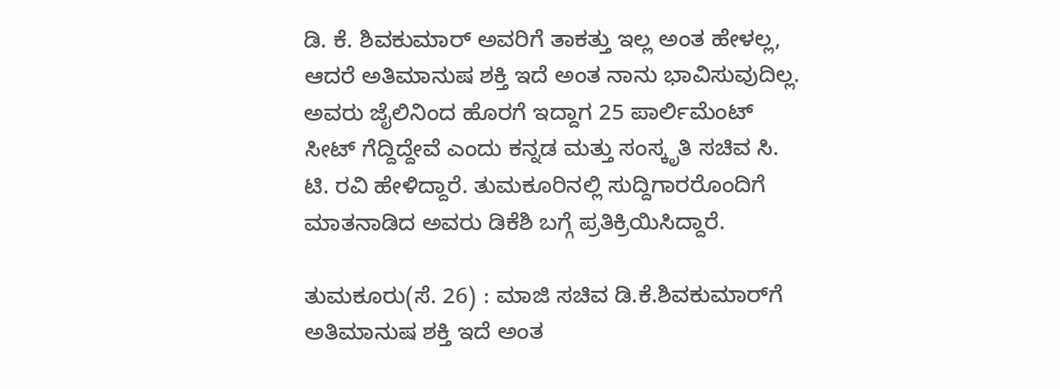ಡಿ. ಕೆ. ಶಿವಕುಮಾರ್ ಅವರಿಗೆ ತಾಕತ್ತು ಇಲ್ಲ ಅಂತ ಹೇಳಲ್ಲ, ಆದರೆ ಅತಿಮಾನುಷ ಶಕ್ತಿ ಇದೆ ಅಂತ ನಾನು ಭಾವಿಸುವುದಿಲ್ಲ. ಅವರು ಜೈಲಿನಿಂದ ಹೊರಗೆ ಇದ್ದಾಗ 25 ಪಾರ್ಲಿಮೆಂಟ್‌ ಸೀಟ್‌ ಗೆದ್ದಿದ್ದೇವೆ ಎಂದು ಕನ್ನಡ ಮತ್ತು ಸಂಸ್ಕೃತಿ ಸಚಿವ ಸಿ. ಟಿ. ರವಿ ಹೇಳಿದ್ದಾರೆ. ತುಮಕೂರಿನಲ್ಲಿ ಸುದ್ದಿಗಾರರೊಂದಿಗೆ ಮಾತನಾಡಿದ ಅವರು ಡಿಕೆಶಿ ಬಗ್ಗೆ ಪ್ರತಿಕ್ರಿಯಿಸಿದ್ದಾರೆ.

ತುಮಕೂರು(ಸೆ. 26) : ಮಾಜಿ ಸಚಿವ ಡಿ.ಕೆ.ಶಿವಕುಮಾರ್‌ಗೆ ಅತಿಮಾನುಷ ಶಕ್ತಿ ಇದೆ ಅಂತ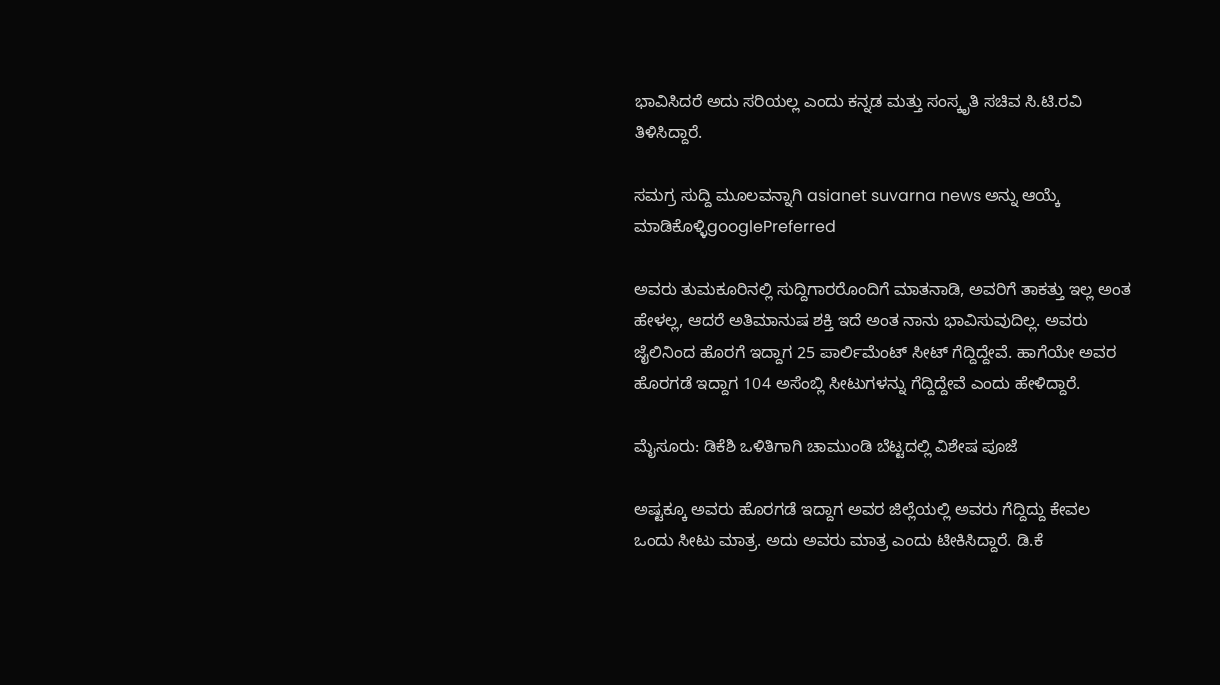ಭಾವಿಸಿದರೆ ಅದು ಸರಿಯಲ್ಲ ಎಂದು ಕನ್ನಡ ಮತ್ತು ಸಂಸ್ಕೃತಿ ಸಚಿವ ಸಿ.ಟಿ.ರವಿ ತಿಳಿಸಿದ್ದಾರೆ.

ಸಮಗ್ರ ಸುದ್ದಿ ಮೂಲವನ್ನಾಗಿ asianet suvarna news ಅನ್ನು ಆಯ್ಕೆ ಮಾಡಿಕೊಳ್ಳಿgooglePreferred

ಅವರು ತುಮಕೂರಿನಲ್ಲಿ ಸುದ್ದಿಗಾರರೊಂದಿಗೆ ಮಾತನಾಡಿ, ಅವರಿಗೆ ತಾಕತ್ತು ಇಲ್ಲ ಅಂತ ಹೇಳಲ್ಲ, ಆದರೆ ಅತಿಮಾನುಷ ಶಕ್ತಿ ಇದೆ ಅಂತ ನಾನು ಭಾವಿಸುವುದಿಲ್ಲ. ಅವರು ಜೈಲಿನಿಂದ ಹೊರಗೆ ಇದ್ದಾಗ 25 ಪಾರ್ಲಿಮೆಂಟ್‌ ಸೀಟ್‌ ಗೆದ್ದಿದ್ದೇವೆ. ಹಾಗೆಯೇ ಅವರ ಹೊರಗಡೆ ಇದ್ದಾಗ 104 ಅಸೆಂಬ್ಲಿ ಸೀಟುಗಳನ್ನು ಗೆದ್ದಿದ್ದೇವೆ ಎಂದು ಹೇಳಿದ್ದಾರೆ.

ಮೈಸೂರು: ಡಿಕೆಶಿ ಒಳಿತಿಗಾಗಿ ಚಾಮುಂಡಿ ಬೆಟ್ಟದಲ್ಲಿ ವಿಶೇಷ ಪೂಜೆ

ಅಷ್ಟಕ್ಕೂ ಅವರು ಹೊರಗಡೆ ಇದ್ದಾಗ ಅವರ ಜಿಲ್ಲೆಯಲ್ಲಿ ಅವರು ಗೆದ್ದಿದ್ದು ಕೇವಲ ಒಂದು ಸೀಟು ಮಾತ್ರ. ಅದು ಅವರು ಮಾತ್ರ ಎಂದು ಟೀಕಿಸಿದ್ದಾರೆ. ಡಿ.ಕೆ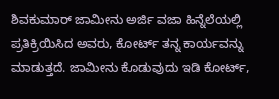ಶಿವಕುಮಾರ್‌ ಜಾಮೀನು ಅರ್ಜಿ ವಜಾ ಹಿನ್ನೆಲೆಯಲ್ಲಿ ಪ್ರತಿಕ್ರಿಯಿಸಿದ ಅವರು, ಕೋರ್ಟ್‌ ತನ್ನ ಕಾರ್ಯವನ್ನು ಮಾಡುತ್ತದೆ. ಜಾಮೀನು ಕೊಡುವುದು ಇಡಿ ಕೋರ್ಟ್‌,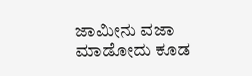ಜಾಮೀನು ವಜಾ ಮಾಡೋದು ಕೂಡ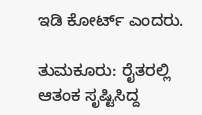ಇಡಿ ಕೋರ್ಟ್‌ ಎಂದರು.

ತುಮಕೂರು: ರೈತರಲ್ಲಿ ಆತಂಕ ಸೃಷ್ಟಿಸಿದ್ದ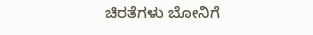ಚಿರತೆಗಳು ಬೋನಿಗೆ